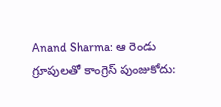Anand Sharma: ఆ రెండు గ్రూపులతో కాంగ్రెస్ పుంజుకోదు: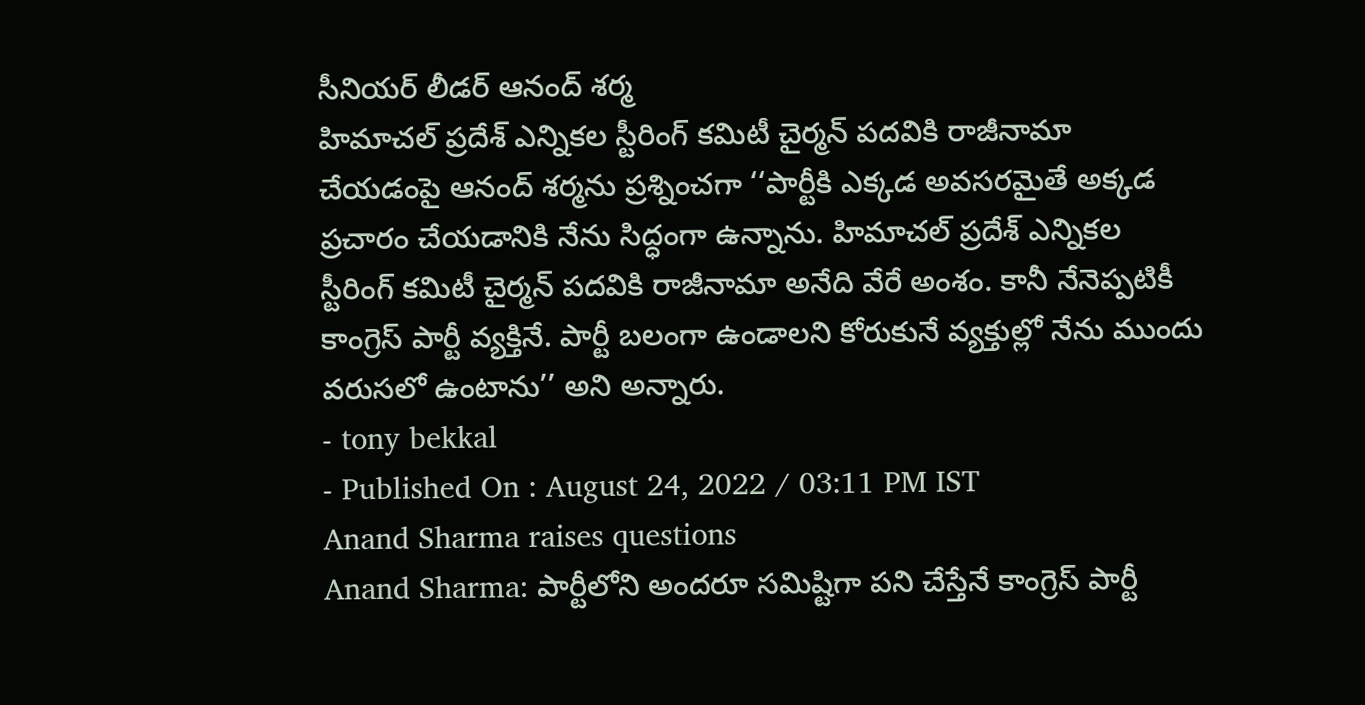సీనియర్ లీడర్ ఆనంద్ శర్మ
హిమాచల్ ప్రదేశ్ ఎన్నికల స్టీరింగ్ కమిటీ చైర్మన్ పదవికి రాజీనామా చేయడంపై ఆనంద్ శర్మను ప్రశ్నించగా ‘‘పార్టీకి ఎక్కడ అవసరమైతే అక్కడ ప్రచారం చేయడానికి నేను సిద్ధంగా ఉన్నాను. హిమాచల్ ప్రదేశ్ ఎన్నికల స్టీరింగ్ కమిటీ చైర్మన్ పదవికి రాజీనామా అనేది వేరే అంశం. కానీ నేనెప్పటికీ కాంగ్రెస్ పార్టీ వ్యక్తినే. పార్టీ బలంగా ఉండాలని కోరుకునే వ్యక్తుల్లో నేను ముందు వరుసలో ఉంటాను’’ అని అన్నారు.
- tony bekkal
- Published On : August 24, 2022 / 03:11 PM IST
Anand Sharma raises questions
Anand Sharma: పార్టీలోని అందరూ సమిష్టిగా పని చేస్తేనే కాంగ్రెస్ పార్టీ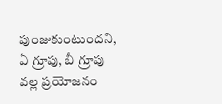పుంజుకుంటుందని, ఏ గ్రూపు, బీ గ్రూపు వల్ల ప్రయోజనం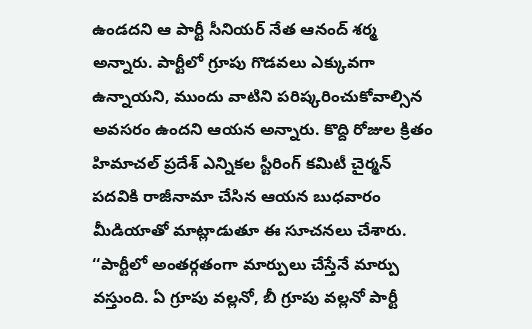ఉండదని ఆ పార్టీ సీనియర్ నేత ఆనంద్ శర్మ అన్నారు. పార్టీలో గ్రూపు గొడవలు ఎక్కువగా ఉన్నాయని, ముందు వాటిని పరిష్కరించుకోవాల్సిన అవసరం ఉందని ఆయన అన్నారు. కొద్ది రోజుల క్రితం హిమాచల్ ప్రదేశ్ ఎన్నికల స్టీరింగ్ కమిటీ చైర్మన్ పదవికి రాజీనామా చేసిన ఆయన బుధవారం మీడియాతో మాట్లాడుతూ ఈ సూచనలు చేశారు.
‘‘పార్టీలో అంతర్గతంగా మార్పులు చేస్తేనే మార్పు వస్తుంది. ఏ గ్రూపు వల్లనో, బీ గ్రూపు వల్లనో పార్టీ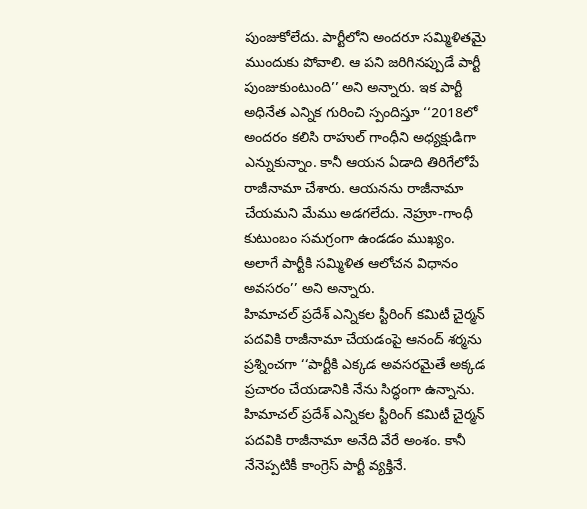పుంజుకోలేదు. పార్టీలోని అందరూ సమ్మిళితమై ముందుకు పోవాలి. ఆ పని జరిగినప్పుడే పార్టీ పుంజుకుంటుంది’’ అని అన్నారు. ఇక పార్టీ అధినేత ఎన్నిక గురించి స్పందిస్తూ ‘‘2018లో అందరం కలిసి రాహుల్ గాంధీని అధ్యక్షుడిగా ఎన్నుకున్నాం. కానీ ఆయన ఏడాది తిరిగేలోపే రాజీనామా చేశారు. ఆయనను రాజీనామా చేయమని మేము అడగలేదు. నెహ్రూ-గాంధీ కుటుంబం సమగ్రంగా ఉండడం ముఖ్యం. అలాగే పార్టీకి సమ్మిళిత ఆలోచన విధానం అవసరం’’ అని అన్నారు.
హిమాచల్ ప్రదేశ్ ఎన్నికల స్టీరింగ్ కమిటీ చైర్మన్ పదవికి రాజీనామా చేయడంపై ఆనంద్ శర్మను ప్రశ్నించగా ‘‘పార్టీకి ఎక్కడ అవసరమైతే అక్కడ ప్రచారం చేయడానికి నేను సిద్ధంగా ఉన్నాను. హిమాచల్ ప్రదేశ్ ఎన్నికల స్టీరింగ్ కమిటీ చైర్మన్ పదవికి రాజీనామా అనేది వేరే అంశం. కానీ నేనెప్పటికీ కాంగ్రెస్ పార్టీ వ్యక్తినే.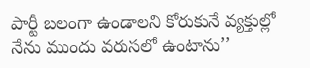పార్టీ బలంగా ఉండాలని కోరుకునే వ్యక్తుల్లో నేను ముందు వరుసలో ఉంటాను’’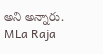అని అన్నారు.
MLa Raja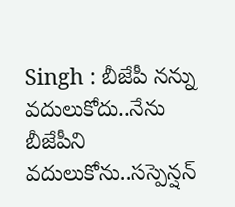Singh : బీజేపీ నన్ను వదులుకోదు..నేను బీజేపీని వదులుకోను..సస్పెన్షన్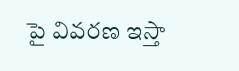పై వివరణ ఇస్తా